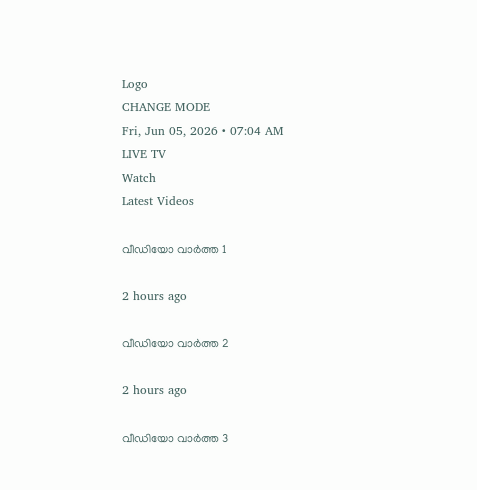Logo
CHANGE MODE
Fri, Jun 05, 2026 • 07:04 AM
LIVE TV
Watch
Latest Videos

വീഡിയോ വാർത്ത 1

2 hours ago

വീഡിയോ വാർത്ത 2

2 hours ago

വീഡിയോ വാർത്ത 3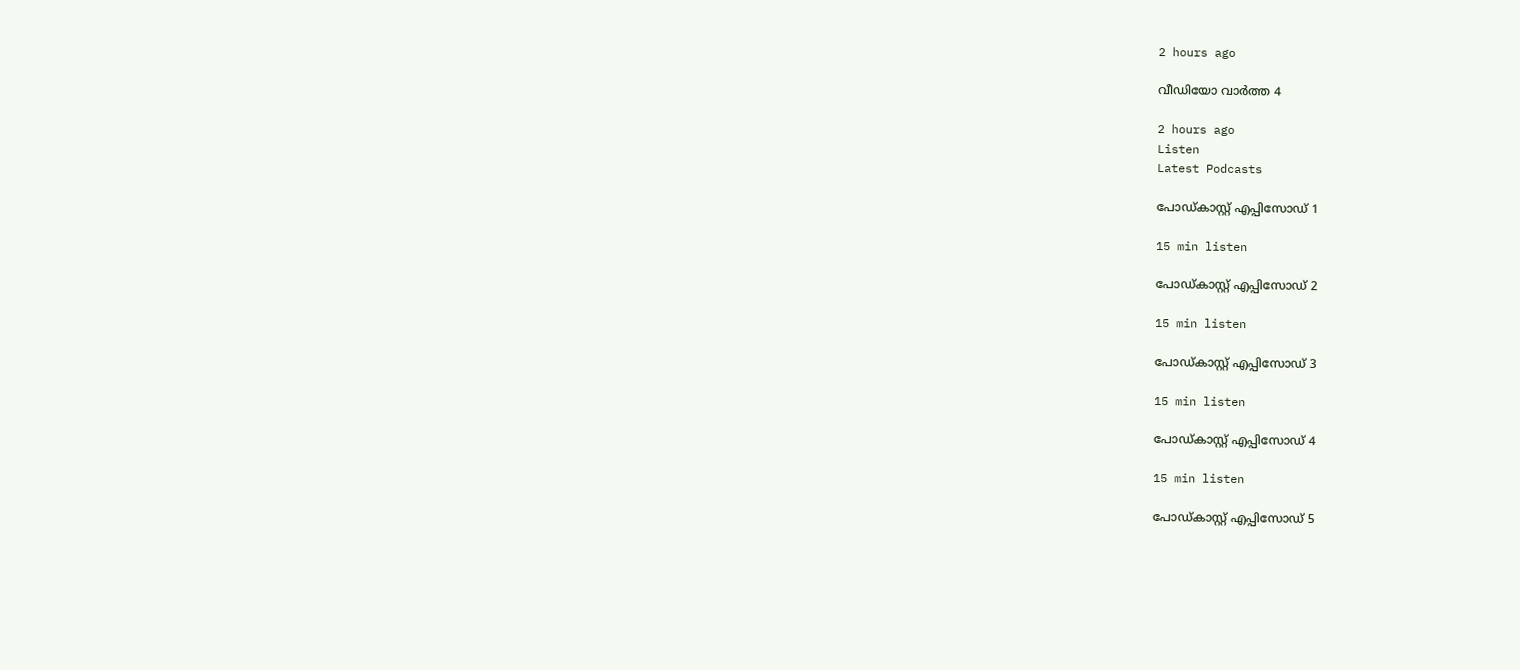2 hours ago

വീഡിയോ വാർത്ത 4

2 hours ago
Listen
Latest Podcasts

പോഡ്കാസ്റ്റ് എപ്പിസോഡ് 1

15 min listen

പോഡ്കാസ്റ്റ് എപ്പിസോഡ് 2

15 min listen

പോഡ്കാസ്റ്റ് എപ്പിസോഡ് 3

15 min listen

പോഡ്കാസ്റ്റ് എപ്പിസോഡ് 4

15 min listen

പോഡ്കാസ്റ്റ് എപ്പിസോഡ് 5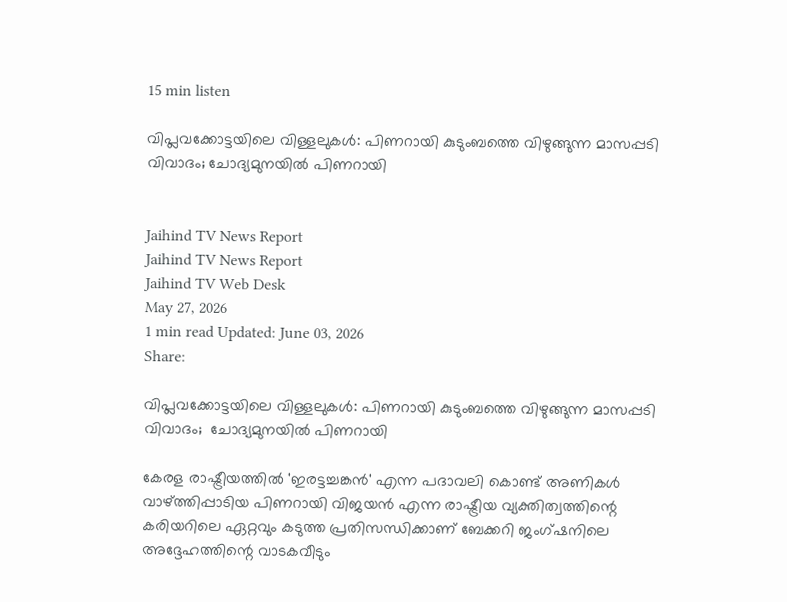15 min listen

വിപ്ലവക്കോട്ടയിലെ വിള്ളലുകൾ: പിണറായി കുടുംബത്തെ വിഴുങ്ങുന്ന മാസപ്പടി വിവാദം; ചോദ്യമുനയിൽ പിണറായി


Jaihind TV News Report
Jaihind TV News Report
Jaihind TV Web Desk
May 27, 2026
1 min read Updated: June 03, 2026
Share:

വിപ്ലവക്കോട്ടയിലെ വിള്ളലുകൾ: പിണറായി കുടുംബത്തെ വിഴുങ്ങുന്ന മാസപ്പടി വിവാദം;  ചോദ്യമുനയിൽ പിണറായി

കേരള രാഷ്ട്രീയത്തിൽ 'ഇരട്ടച്ചങ്കൻ' എന്ന പദാവലി കൊണ്ട് അണികൾ വാഴ്ത്തിപ്പാടിയ പിണറായി വിജയൻ എന്ന രാഷ്ട്രീയ വ്യക്തിത്വത്തിന്റെ കരിയറിലെ ഏറ്റവും കടുത്ത പ്രതിസന്ധിക്കാണ് ബേക്കറി ജംഗ്ഷനിലെ അദ്ദേഹത്തിന്റെ വാടകവീടും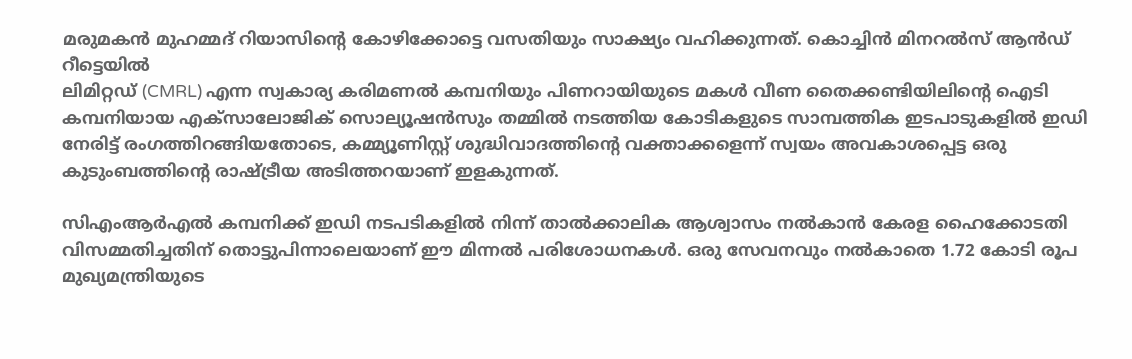മരുമകൻ മുഹമ്മദ് റിയാസിന്റെ കോഴിക്കോട്ടെ വസതിയും സാക്ഷ്യം വഹിക്കുന്നത്. കൊച്ചിൻ മിനറൽസ് ആൻഡ് റീട്ടെയില്‍
ലിമിറ്റഡ് (CMRL) എന്ന സ്വകാര്യ കരിമണൽ കമ്പനിയും പിണറായിയുടെ മകൾ വീണ തൈക്കണ്ടിയിലിന്റെ ഐടി കമ്പനിയായ എക്സാലോജിക് സൊല്യൂഷൻസും തമ്മിൽ നടത്തിയ കോടികളുടെ സാമ്പത്തിക ഇടപാടുകളിൽ ഇഡി നേരിട്ട് രംഗത്തിറങ്ങിയതോടെ, കമ്മ്യൂണിസ്റ്റ് ശുദ്ധിവാദത്തിന്റെ വക്താക്കളെന്ന് സ്വയം അവകാശപ്പെട്ട ഒരു കുടുംബത്തിന്റെ രാഷ്ട്രീയ അടിത്തറയാണ് ഇളകുന്നത്.

സിഎംആർഎൽ കമ്പനിക്ക് ഇഡി നടപടികളിൽ നിന്ന് താൽക്കാലിക ആശ്വാസം നൽകാൻ കേരള ഹൈക്കോടതി വിസമ്മതിച്ചതിന് തൊട്ടുപിന്നാലെയാണ് ഈ മിന്നൽ പരിശോധനകൾ. ഒരു സേവനവും നൽകാതെ 1.72 കോടി രൂപ മുഖ്യമന്ത്രിയുടെ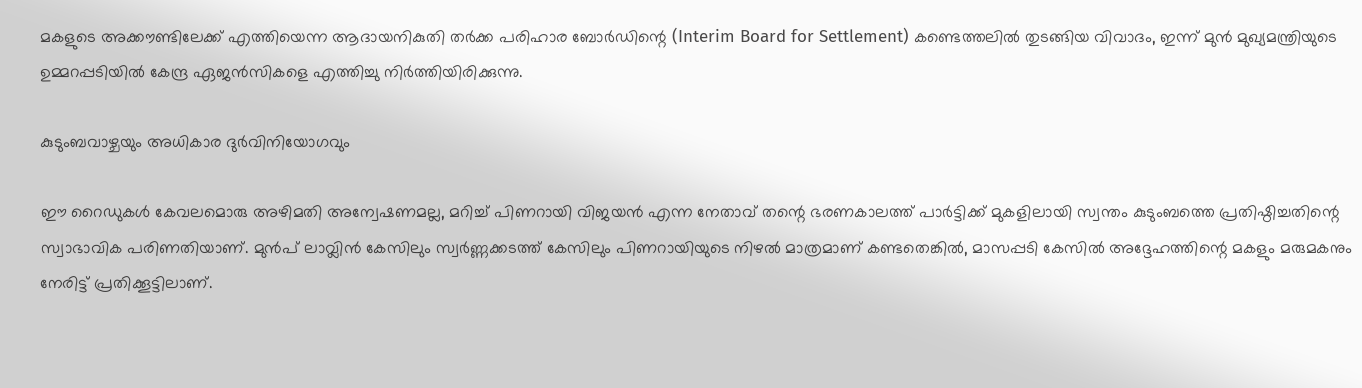മകളുടെ അക്കൗണ്ടിലേക്ക് എത്തിയെന്ന ആദായനികുതി തർക്ക പരിഹാര ബോർഡിന്റെ (Interim Board for Settlement) കണ്ടെത്തലിൽ തുടങ്ങിയ വിവാദം, ഇന്ന് മുൻ മുഖ്യമന്ത്രിയുടെ ഉമ്മറപ്പടിയിൽ കേന്ദ്ര ഏജൻസികളെ എത്തിച്ചു നിർത്തിയിരിക്കുന്നു.

കുടുംബവാഴ്ചയും അധികാര ദുർവിനിയോഗവും

ഈ റൈഡുകൾ കേവലമൊരു അഴിമതി അന്വേഷണമല്ല, മറിച്ച് പിണറായി വിജയൻ എന്ന നേതാവ് തന്റെ ഭരണകാലത്ത് പാർട്ടിക്ക് മുകളിലായി സ്വന്തം കുടുംബത്തെ പ്രതിഷ്ഠിച്ചതിന്റെ സ്വാഭാവിക പരിണതിയാണ്. മുൻപ് ലാവ്ലിൻ കേസിലും സ്വർണ്ണക്കടത്ത് കേസിലും പിണറായിയുടെ നിഴൽ മാത്രമാണ് കണ്ടതെങ്കിൽ, മാസപ്പടി കേസിൽ അദ്ദേഹത്തിന്റെ മകളും മരുമകനും നേരിട്ട് പ്രതിക്കൂട്ടിലാണ്.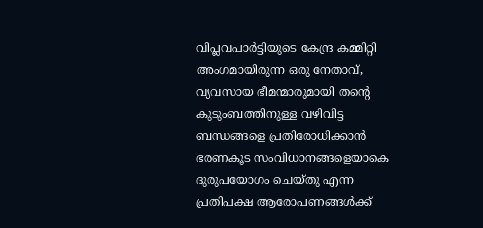വിപ്ലവപാർട്ടിയുടെ കേന്ദ്ര കമ്മിറ്റി അംഗമായിരുന്ന ഒരു നേതാവ്, വ്യവസായ ഭീമന്മാരുമായി തന്റെ കുടുംബത്തിനുള്ള വഴിവിട്ട ബന്ധങ്ങളെ പ്രതിരോധിക്കാൻ ഭരണകൂട സംവിധാനങ്ങളെയാകെ ദുരുപയോഗം ചെയ്തു എന്ന പ്രതിപക്ഷ ആരോപണങ്ങൾക്ക്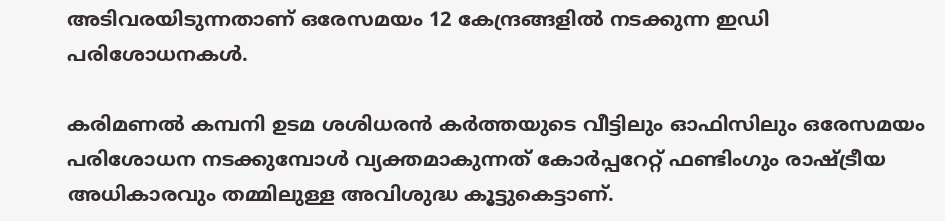അടിവരയിടുന്നതാണ് ഒരേസമയം 12 കേന്ദ്രങ്ങളിൽ നടക്കുന്ന ഇഡി പരിശോധനകൾ.

കരിമണൽ കമ്പനി ഉടമ ശശിധരൻ കർത്തയുടെ വീട്ടിലും ഓഫിസിലും ഒരേസമയം പരിശോധന നടക്കുമ്പോൾ വ്യക്തമാകുന്നത് കോർപ്പറേറ്റ് ഫണ്ടിംഗും രാഷ്ട്രീയ അധികാരവും തമ്മിലുള്ള അവിശുദ്ധ കൂട്ടുകെട്ടാണ്.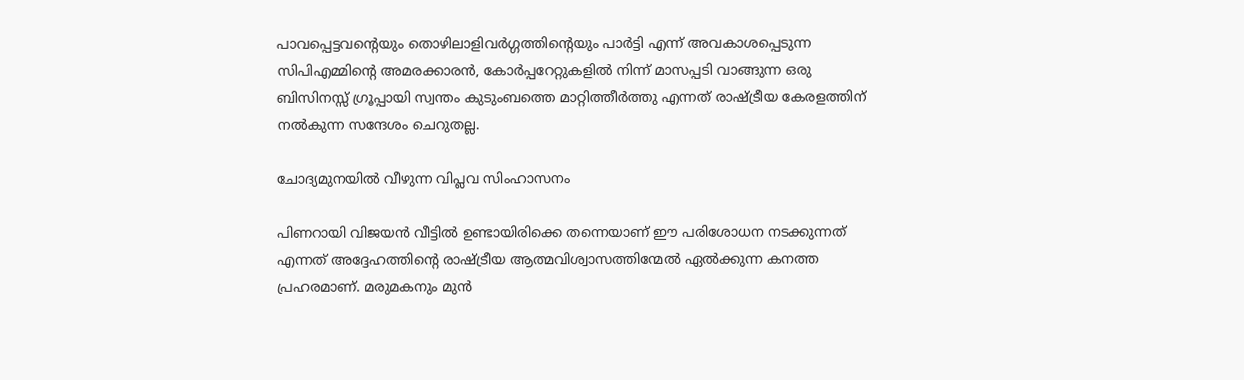പാവപ്പെട്ടവന്റെയും തൊഴിലാളിവർഗ്ഗത്തിന്റെയും പാർട്ടി എന്ന് അവകാശപ്പെടുന്ന സിപിഎമ്മിന്റെ അമരക്കാരൻ, കോർപ്പറേറ്റുകളിൽ നിന്ന് മാസപ്പടി വാങ്ങുന്ന ഒരു ബിസിനസ്സ് ഗ്രൂപ്പായി സ്വന്തം കുടുംബത്തെ മാറ്റിത്തീർത്തു എന്നത് രാഷ്ട്രീയ കേരളത്തിന് നൽകുന്ന സന്ദേശം ചെറുതല്ല.

ചോദ്യമുനയിൽ വീഴുന്ന വിപ്ലവ സിംഹാസനം

പിണറായി വിജയൻ വീട്ടിൽ ഉണ്ടായിരിക്കെ തന്നെയാണ് ഈ പരിശോധന നടക്കുന്നത് എന്നത് അദ്ദേഹത്തിന്റെ രാഷ്ട്രീയ ആത്മവിശ്വാസത്തിന്മേൽ ഏൽക്കുന്ന കനത്ത പ്രഹരമാണ്. മരുമകനും മുൻ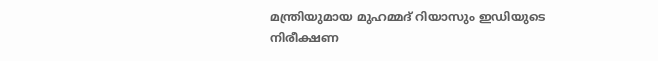മന്ത്രിയുമായ മുഹമ്മദ് റിയാസും ഇഡിയുടെ നിരീക്ഷണ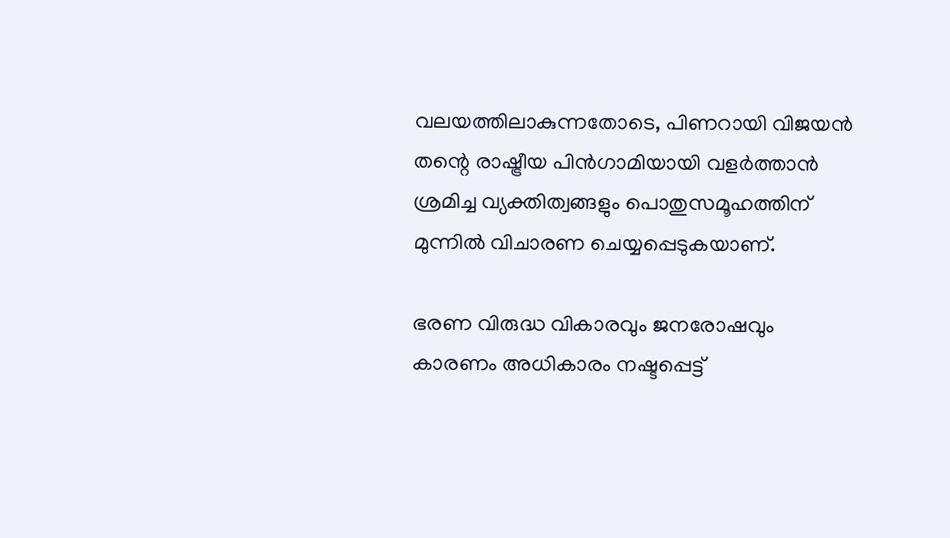വലയത്തിലാകുന്നതോടെ, പിണറായി വിജയൻ തന്റെ രാഷ്ട്രീയ പിൻഗാമിയായി വളർത്താൻ ശ്രമിച്ച വ്യക്തിത്വങ്ങളും പൊതുസമൂഹത്തിന് മുന്നിൽ വിചാരണ ചെയ്യപ്പെടുകയാണ്.

ഭരണ വിരുദ്ധ വികാരവും ജനരോഷവും കാരണം അധികാരം നഷ്ടപ്പെട്ട്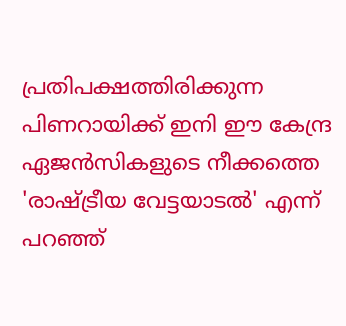പ്രതിപക്ഷത്തിരിക്കുന്ന പിണറായിക്ക് ഇനി ഈ കേന്ദ്ര ഏജൻസികളുടെ നീക്കത്തെ 'രാഷ്ട്രീയ വേട്ടയാടൽ' എന്ന് പറഞ്ഞ്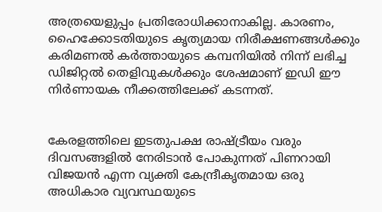അത്രയെളുപ്പം പ്രതിരോധിക്കാനാകില്ല. കാരണം, ഹൈക്കോടതിയുടെ കൃത്യമായ നിരീക്ഷണങ്ങൾക്കും കരിമണൽ കർത്തായുടെ കമ്പനിയിൽ നിന്ന് ലഭിച്ച ഡിജിറ്റൽ തെളിവുകൾക്കും ശേഷമാണ് ഇഡി ഈ നിർണായക നീക്കത്തിലേക്ക് കടന്നത്.


കേരളത്തിലെ ഇടതുപക്ഷ രാഷ്ട്രീയം വരും ദിവസങ്ങളിൽ നേരിടാൻ പോകുന്നത് പിണറായി വിജയൻ എന്ന വ്യക്തി കേന്ദ്രീകൃതമായ ഒരു അധികാര വ്യവസ്ഥയുടെ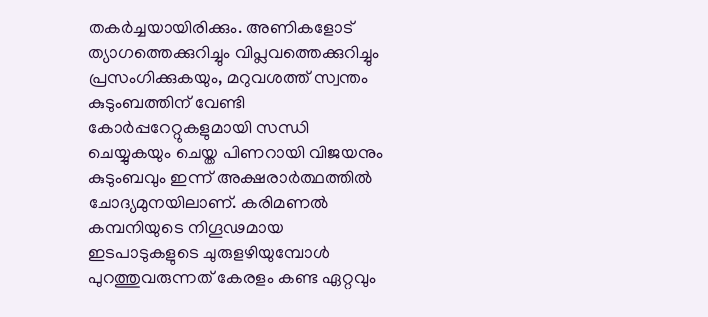തകർച്ചയായിരിക്കും. അണികളോട് ത്യാഗത്തെക്കുറിച്ചും വിപ്ലവത്തെക്കുറിച്ചും പ്രസംഗിക്കുകയും, മറുവശത്ത് സ്വന്തം കുടുംബത്തിന് വേണ്ടി കോർപ്പറേറ്റുകളുമായി സന്ധി ചെയ്യുകയും ചെയ്ത പിണറായി വിജയനും കുടുംബവും ഇന്ന് അക്ഷരാർത്ഥത്തിൽ ചോദ്യമുനയിലാണ്. കരിമണൽ കമ്പനിയുടെ നിഗൂഢമായ ഇടപാടുകളുടെ ചുരുളഴിയുമ്പോൾ പുറത്തുവരുന്നത് കേരളം കണ്ട ഏറ്റവും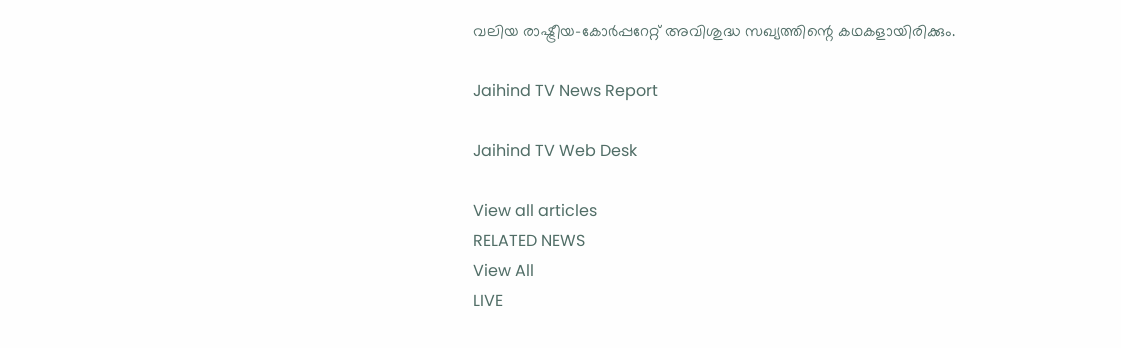വലിയ രാഷ്ട്രീയ-കോർപ്പറേറ്റ് അവിശുദ്ധ സഖ്യത്തിന്റെ കഥകളായിരിക്കും.

Jaihind TV News Report

Jaihind TV Web Desk

View all articles
RELATED NEWS
View All
LIVE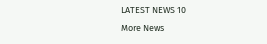LATEST NEWS 10
More News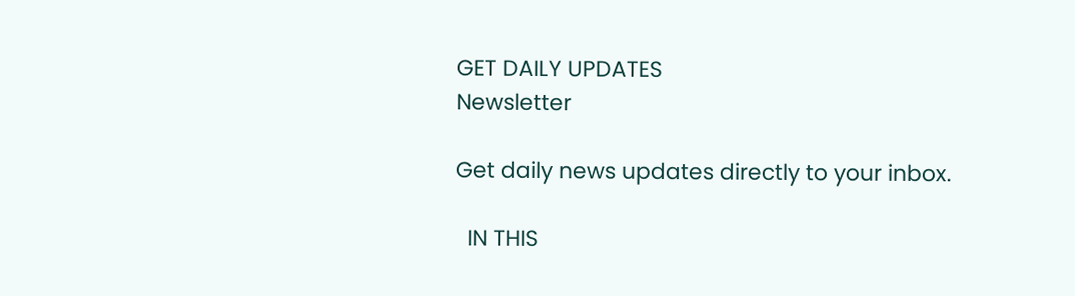GET DAILY UPDATES
Newsletter

Get daily news updates directly to your inbox.

  IN THIS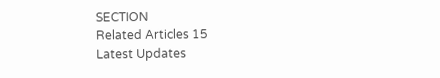SECTION
Related Articles 15
Latest Updates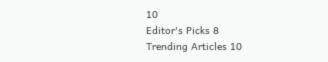10
Editor's Picks 8
Trending Articles 10